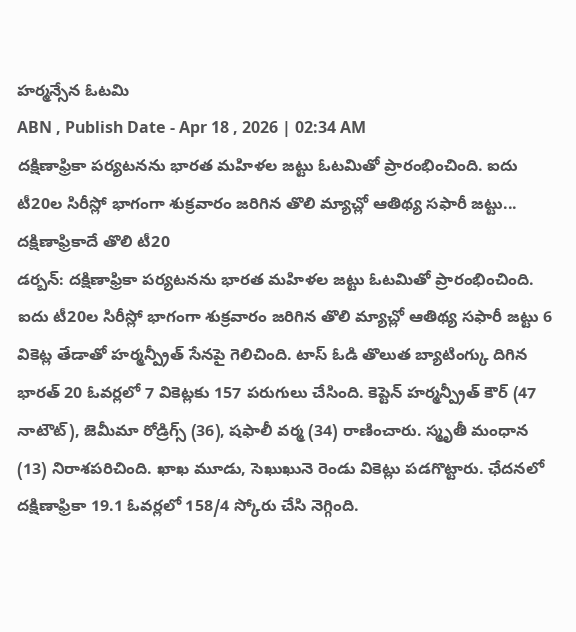హర్మన్సేన ఓటమి
ABN , Publish Date - Apr 18 , 2026 | 02:34 AM
దక్షిణాఫ్రికా పర్యటనను భారత మహిళల జట్టు ఓటమితో ప్రారంభించింది. ఐదు టీ20ల సిరీస్లో భాగంగా శుక్రవారం జరిగిన తొలి మ్యాచ్లో ఆతిథ్య సఫారీ జట్టు...
దక్షిణాఫ్రికాదే తొలి టీ20
డర్బన్: దక్షిణాఫ్రికా పర్యటనను భారత మహిళల జట్టు ఓటమితో ప్రారంభించింది. ఐదు టీ20ల సిరీస్లో భాగంగా శుక్రవారం జరిగిన తొలి మ్యాచ్లో ఆతిథ్య సఫారీ జట్టు 6 వికెట్ల తేడాతో హర్మన్ప్రీత్ సేనపై గెలిచింది. టాస్ ఓడి తొలుత బ్యాటింగ్కు దిగిన భారత్ 20 ఓవర్లలో 7 వికెట్లకు 157 పరుగులు చేసింది. కెప్టెన్ హర్మన్ప్రీత్ కౌర్ (47 నాటౌట్), జెమీమా రోడ్రిగ్స్ (36), షఫాలీ వర్మ (34) రాణించారు. స్మృతీ మంధాన (13) నిరాశపరిచింది. ఖాఖ మూడు, సెఖుఖునె రెండు వికెట్లు పడగొట్టారు. ఛేదనలో దక్షిణాఫ్రికా 19.1 ఓవర్లలో 158/4 స్కోరు చేసి నెగ్గింది.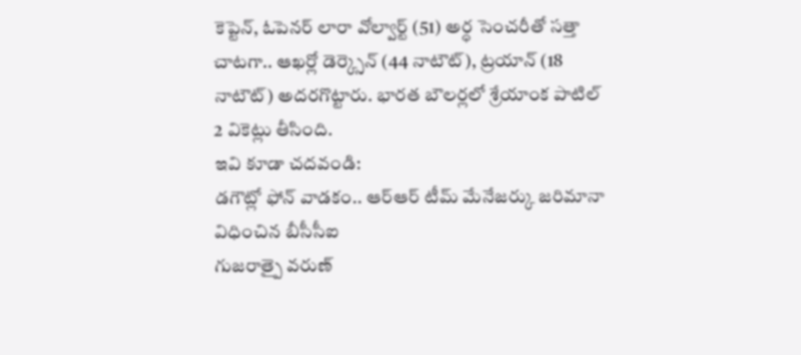కెప్టెన్, ఓపెనర్ లారా వోల్వార్ట్ (51) అర్ధ సెంచరీతో సత్తా చాటగా.. ఆఖర్లో డెర్క్సెన్ (44 నాటౌట్), ట్రయాన్ (18 నాటౌట్) అదరగొట్టారు. భారత బౌలర్లలో శ్రేయాంక పాటిల్ 2 వికెట్లు తీసింది.
ఇవి కూడా చదవండి:
డగౌట్లో ఫోన్ వాడకం.. ఆర్ఆర్ టీమ్ మేనేజర్కు జరిమానా విధించిన బీసీసీఐ
గుజరాత్పై వరుణ్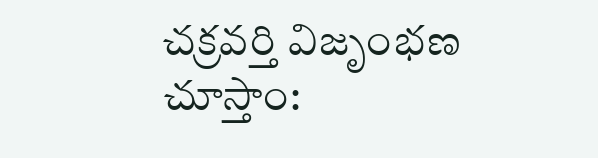చక్రవర్తి విజృంభణ చూస్తాం: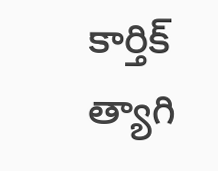కార్తిక్ త్యాగి